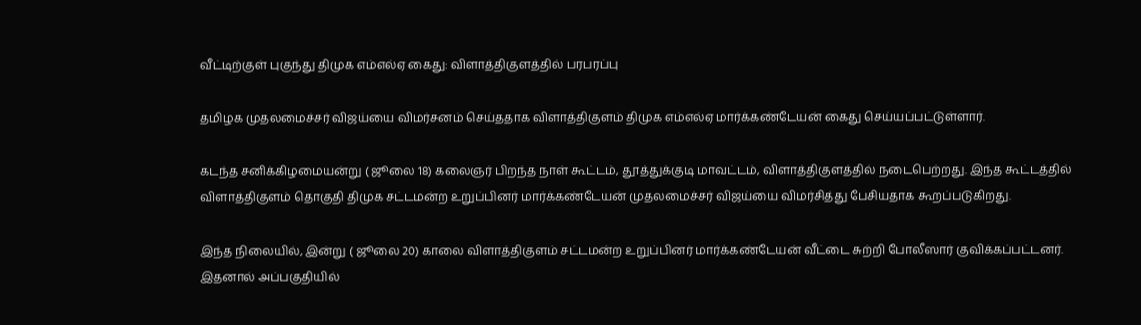வீட்டிற்குள் புகுந்து திமுக எம்எல்ஏ கைது: விளாத்திகுளத்தில் பரபரப்பு

தமிழக முதலமைச்சர் விஜய்யை விமர்சனம் செய்ததாக விளாத்திகுளம் திமுக எம்எல்ஏ மார்க்கண்டேயன் கைது செய்யப்பட்டுள்ளார்.

கடந்த சனிக்கிழமையன்று ( ஜூலை 18) கலைஞர் பிறந்த நாள் கூட்டம், தூத்துக்குடி மாவட்டம், விளாத்திகுளத்தில் நடைபெற்றது. இந்த கூட்டத்தில் விளாத்திகுளம் தொகுதி திமுக சட்டமன்ற உறுப்பினர் மார்க்கண்டேயன் முதலமைச்சர் விஜய்யை விமர்சித்து பேசியதாக கூறப்படுகிறது.

இந்த நிலையில், இன்று ( ஜூலை 20) காலை விளாத்திகுளம் சட்டமன்ற உறுப்பினர் மார்க்கண்டேயன் வீட்டை சுற்றி போலீஸார் குவிக்கப்பட்டனர். இதனால் அப்பகுதியில்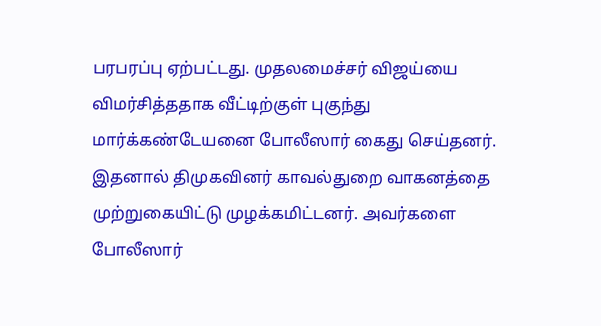பரபரப்பு ஏற்பட்டது. முதலமைச்சர் விஜய்யை விமர்சித்ததாக வீட்டிற்குள் புகுந்து மார்க்கண்டேயனை போலீஸார் கைது செய்தனர். இதனால் திமுகவினர் காவல்துறை வாகனத்தை முற்றுகையிட்டு முழக்கமிட்டனர். அவர்களை போலீஸார்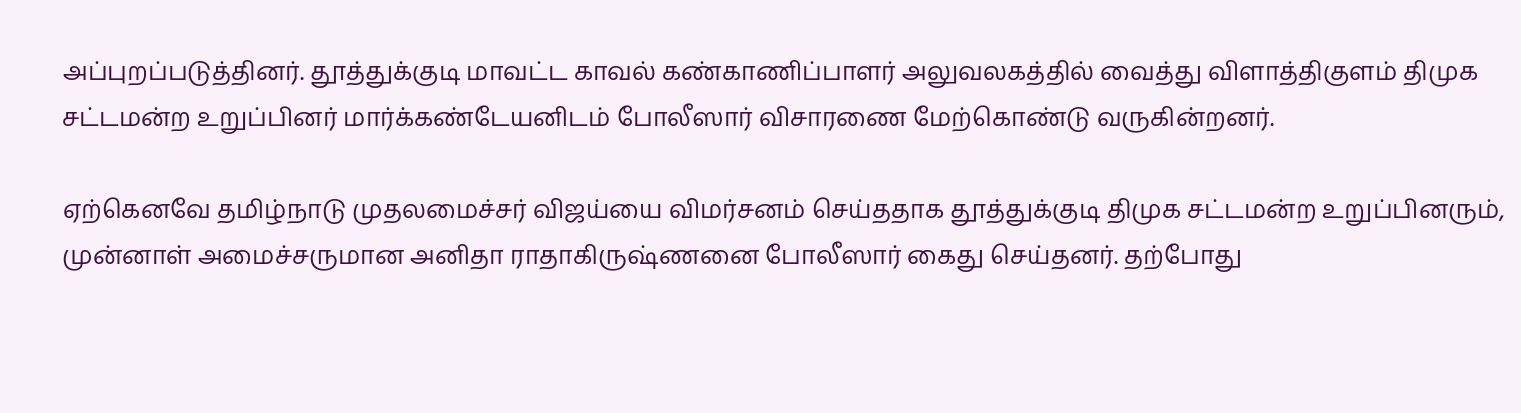அப்புறப்படுத்தினர். தூத்துக்குடி மாவட்ட காவல் கண்காணிப்பாளர் அலுவலகத்தில் வைத்து விளாத்திகுளம் திமுக சட்டமன்ற உறுப்பினர் மார்க்கண்டேயனிடம் போலீஸார் விசாரணை மேற்கொண்டு வருகின்றனர்.

ஏற்கெனவே தமிழ்நாடு முதலமைச்சர் விஜய்யை விமர்சனம் செய்ததாக தூத்துக்குடி திமுக சட்டமன்ற உறுப்பினரும், முன்னாள் அமைச்சருமான அனிதா ராதாகிருஷ்ணனை போலீஸார் கைது செய்தனர். தற்போது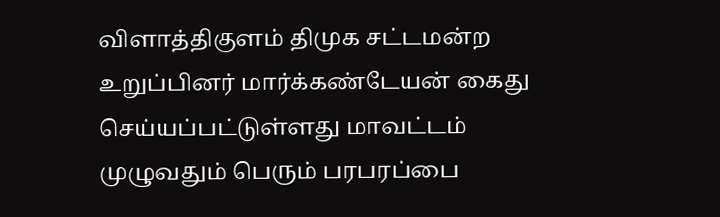விளாத்திகுளம் திமுக சட்டமன்ற உறுப்பினர் மார்க்கண்டேயன் கைது செய்யப்பட்டுள்ளது மாவட்டம் முழுவதும் பெரும் பரபரப்பை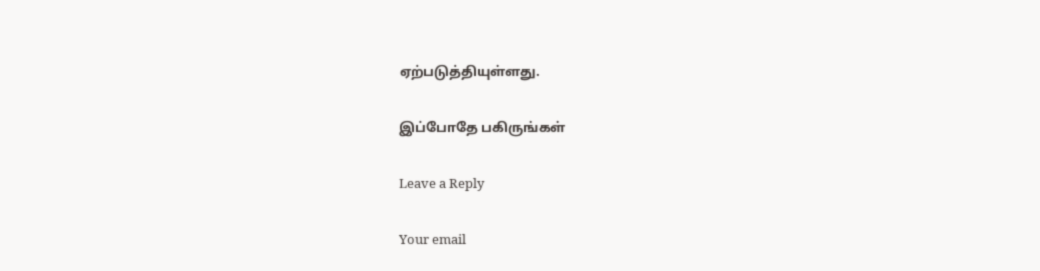ஏற்படுத்தியுள்ளது.

இப்போதே பகிருங்கள்

Leave a Reply

Your email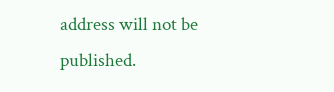address will not be published.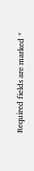Required fields are marked *